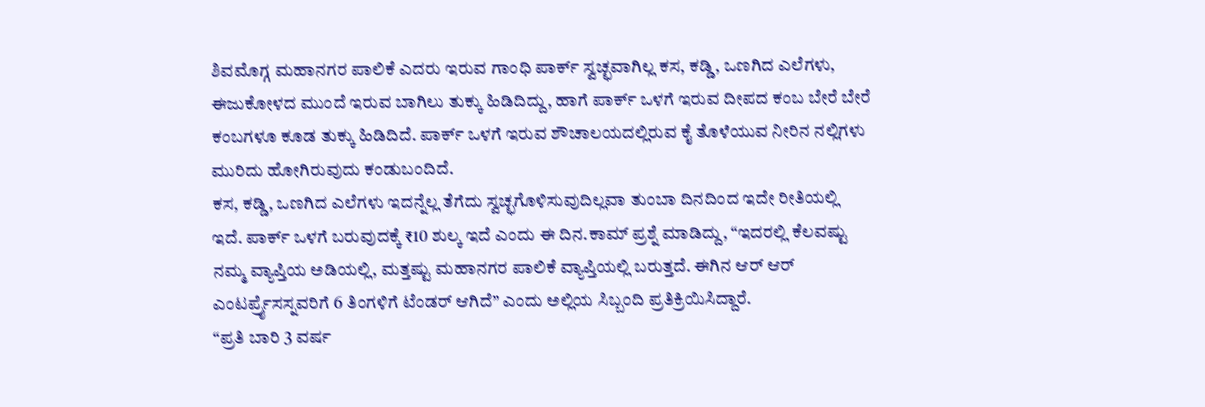ಶಿವಮೊಗ್ಗ ಮಹಾನಗರ ಪಾಲಿಕೆ ಎದರು ಇರುವ ಗಾಂಧಿ ಪಾರ್ಕ್ ಸ್ವಚ್ಛವಾಗಿಲ್ಲ ಕಸ, ಕಡ್ಡಿ, ಒಣಗಿದ ಎಲೆಗಳು, ಈಜುಕೋಳದ ಮುಂದೆ ಇರುವ ಬಾಗಿಲು ತುಕ್ಕು ಹಿಡಿದಿದ್ದು, ಹಾಗೆ ಪಾರ್ಕ್ ಒಳಗೆ ಇರುವ ದೀಪದ ಕಂಬ ಬೇರೆ ಬೇರೆ ಕಂಬಗಳೂ ಕೂಡ ತುಕ್ಕು ಹಿಡಿದಿದೆ. ಪಾರ್ಕ್ ಒಳಗೆ ಇರುವ ಶೌಚಾಲಯದಲ್ಲಿರುವ ಕೈ ತೊಳೆಯುವ ನೀರಿನ ನಲ್ಲಿಗಳು ಮುರಿದು ಹೋಗಿರುವುದು ಕಂಡುಬಂದಿದೆ.
ಕಸ, ಕಡ್ಡಿ, ಒಣಗಿದ ಎಲೆಗಳು ಇದನ್ನೆಲ್ಲ ತೆಗೆದು ಸ್ವಚ್ಛಗೊಳಿಸುವುದಿಲ್ಲವಾ ತುಂಬಾ ದಿನದಿಂದ ಇದೇ ರೀತಿಯಲ್ಲಿ ಇದೆ. ಪಾರ್ಕ್ ಒಳಗೆ ಬರುವುದಕ್ಕೆ ₹10 ಶುಲ್ಕ ಇದೆ ಎಂದು ಈ ದಿನ.ಕಾಮ್ ಪ್ರಶ್ನೆ ಮಾಡಿದ್ದು, “ಇದರಲ್ಲಿ ಕೆಲವಷ್ಟು ನಮ್ಮ ವ್ಯಾಪ್ತಿಯ ಅಡಿಯಲ್ಲಿ, ಮತ್ತಷ್ಟು ಮಹಾನಗರ ಪಾಲಿಕೆ ವ್ಯಾಪ್ತಿಯಲ್ಲಿ ಬರುತ್ತದೆ. ಈಗಿನ ಆರ್ ಆರ್ ಎಂಟರ್ಪ್ರೈಸಸ್ನವರಿಗೆ 6 ತಿಂಗಳಿಗೆ ಟೆಂಡರ್ ಆಗಿದೆ” ಎಂದು ಅಲ್ಲಿಯ ಸಿಬ್ಬಂದಿ ಪ್ರತಿಕ್ರಿಯಿಸಿದ್ದಾರೆ.
“ಪ್ರತಿ ಬಾರಿ 3 ವರ್ಷ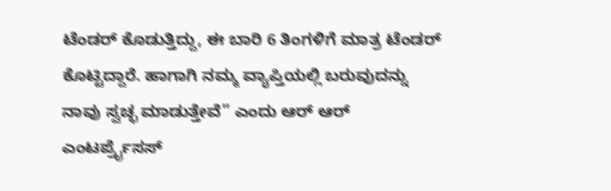ಟೆಂಡರ್ ಕೊಡುತ್ತಿದ್ದು, ಈ ಬಾರಿ 6 ತಿಂಗಳಿಗೆ ಮಾತ್ರ ಟೆಂಡರ್ ಕೊಟ್ಟಿದ್ದಾರೆ. ಹಾಗಾಗಿ ನಮ್ಮ ವ್ಯಾಪ್ತಿಯಲ್ಲಿ ಬರುವುದನ್ನು ನಾವು ಸ್ವಚ್ಛ ಮಾಡುತ್ತೇವೆ” ಎಂದು ಆರ್ ಆರ್ ಎಂಟರ್ಪ್ರೈಸಸ್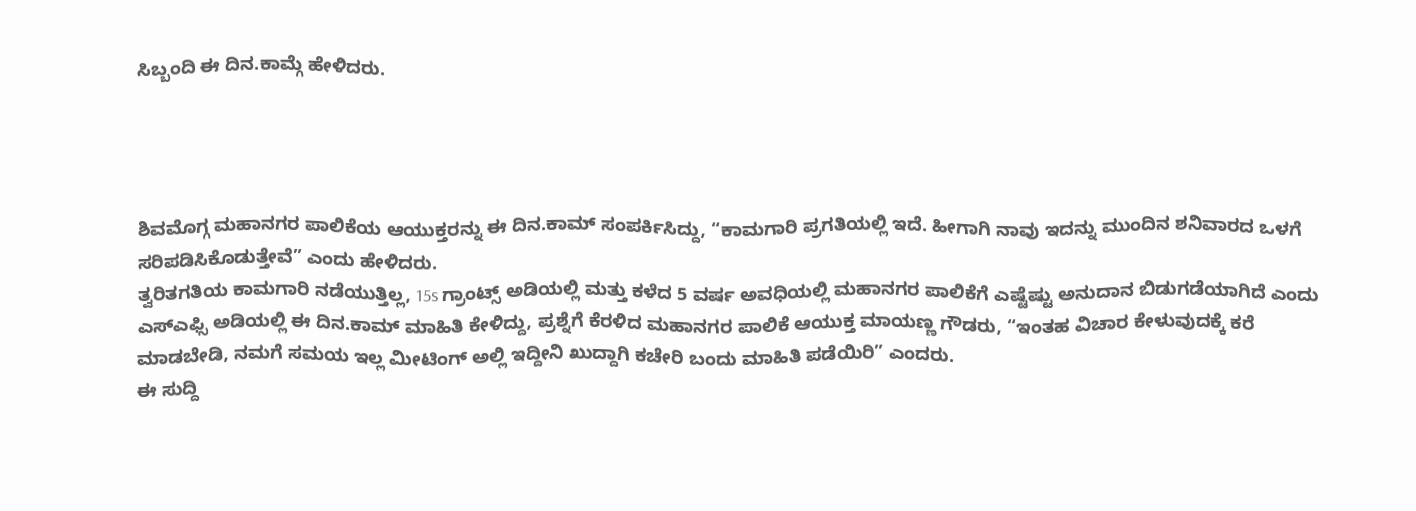ಸಿಬ್ಬಂದಿ ಈ ದಿನ.ಕಾಮ್ಗೆ ಹೇಳಿದರು.




ಶಿವಮೊಗ್ಗ ಮಹಾನಗರ ಪಾಲಿಕೆಯ ಆಯುಕ್ತರನ್ನು ಈ ದಿನ.ಕಾಮ್ ಸಂಪರ್ಕಿಸಿದ್ದು, “ಕಾಮಗಾರಿ ಪ್ರಗತಿಯಲ್ಲಿ ಇದೆ. ಹೀಗಾಗಿ ನಾವು ಇದನ್ನು ಮುಂದಿನ ಶನಿವಾರದ ಒಳಗೆ ಸರಿಪಡಿಸಿಕೊಡುತ್ತೇವೆ” ಎಂದು ಹೇಳಿದರು.
ತ್ವರಿತಗತಿಯ ಕಾಮಗಾರಿ ನಡೆಯುತ್ತಿಲ್ಲ, 15s ಗ್ರಾಂಟ್ಸ್ ಅಡಿಯಲ್ಲಿ ಮತ್ತು ಕಳೆದ 5 ವರ್ಷ ಅವಧಿಯಲ್ಲಿ ಮಹಾನಗರ ಪಾಲಿಕೆಗೆ ಎಷ್ಟೆಷ್ಟು ಅನುದಾನ ಬಿಡುಗಡೆಯಾಗಿದೆ ಎಂದು ಎಸ್ಎಫ್ಸಿ ಅಡಿಯಲ್ಲಿ ಈ ದಿನ.ಕಾಮ್ ಮಾಹಿತಿ ಕೇಳಿದ್ದು, ಪ್ರಶ್ನೆಗೆ ಕೆರಳಿದ ಮಹಾನಗರ ಪಾಲಿಕೆ ಆಯುಕ್ತ ಮಾಯಣ್ಣ ಗೌಡರು, “ಇಂತಹ ವಿಚಾರ ಕೇಳುವುದಕ್ಕೆ ಕರೆ ಮಾಡಬೇಡಿ, ನಮಗೆ ಸಮಯ ಇಲ್ಲ ಮೀಟಿಂಗ್ ಅಲ್ಲಿ ಇದ್ದೀನಿ ಖುದ್ದಾಗಿ ಕಚೇರಿ ಬಂದು ಮಾಹಿತಿ ಪಡೆಯಿರಿ” ಎಂದರು.
ಈ ಸುದ್ದಿ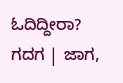ಓದಿದ್ದೀರಾ? ಗದಗ | ಜಾಗ,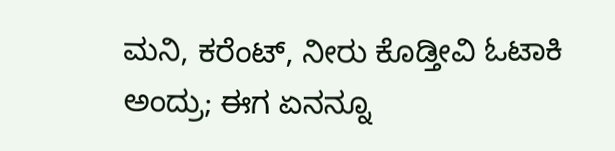ಮನಿ, ಕರೆಂಟ್, ನೀರು ಕೊಡ್ತೀವಿ ಓಟಾಕಿ ಅಂದ್ರು; ಈಗ ಏನನ್ನೂ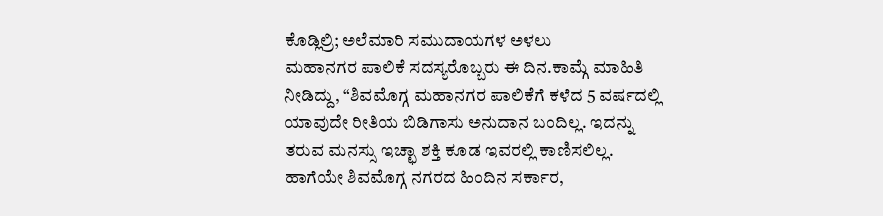ಕೊಡ್ಲಿಲ್ರಿ; ಅಲೆಮಾರಿ ಸಮುದಾಯಗಳ ಅಳಲು
ಮಹಾನಗರ ಪಾಲಿಕೆ ಸದಸ್ಯರೊಬ್ಬರು ಈ ದಿನ.ಕಾಮ್ಗೆ ಮಾಹಿತಿ ನೀಡಿದ್ದು, “ಶಿವಮೊಗ್ಗ ಮಹಾನಗರ ಪಾಲಿಕೆಗೆ ಕಳೆದ 5 ವರ್ಷದಲ್ಲಿ ಯಾವುದೇ ರೀತಿಯ ಬಿಡಿಗಾಸು ಅನುದಾನ ಬಂದಿಲ್ಲ. ಇದನ್ನು ತರುವ ಮನಸ್ಸು ಇಚ್ಛಾ ಶಕ್ತಿ ಕೂಡ ಇವರಲ್ಲಿ ಕಾಣಿಸಲಿಲ್ಲ. ಹಾಗೆಯೇ ಶಿವಮೊಗ್ಗ ನಗರದ ಹಿಂದಿನ ಸರ್ಕಾರ,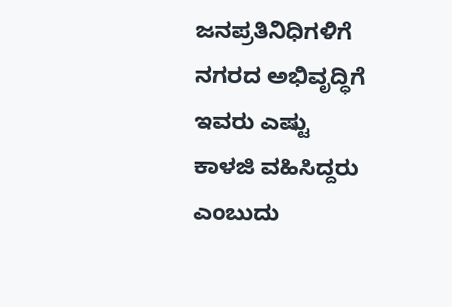ಜನಪ್ರತಿನಿಧಿಗಳಿಗೆ ನಗರದ ಅಭಿವೃದ್ಧಿಗೆ ಇವರು ಎಷ್ಟು ಕಾಳಜಿ ವಹಿಸಿದ್ದರು ಎಂಬುದು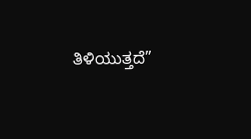ತಿಳಿಯುತ್ತದೆ”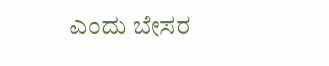ಎಂದು ಬೇಸರ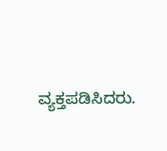ವ್ಯಕ್ತಪಡಿಸಿದರು.